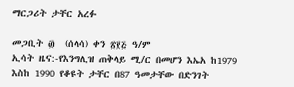ማርጋሪት ታቸር አረፉ

መጋቢት ፴  (ሰላሳ) ቀን ፳፻፭ ዓ/ም
ኢሳት ዜና:-የእንግሊዝ ጠቅላይ ሚ/ር በመሆን እኤአ ከ1979 እስከ 1990 የቆዩት ታቸር በ87 ዓመታቸው በድንገት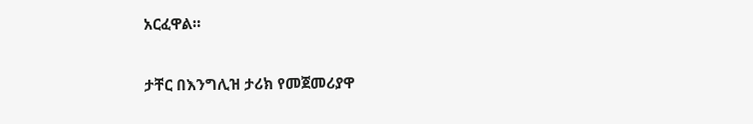አርፈዋል።

ታቸር በእንግሊዝ ታሪክ የመጀመሪያዋ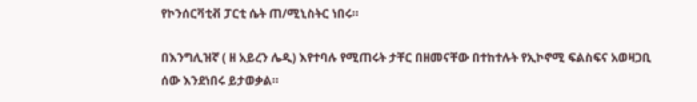የኮንሰርቫቲቭ ፓርቲ ሴት ጠ/ሚኒስትር ነበሩ።

በእንግሊዝኛ ( ዘ አይረን ሌዲ) እየተባሉ የሚጠሩት ታቸር በዘመናቸው በተከተሉት የኢኮኖሚ ፍልስፍና አወዛጋቢ ሰው እንደነበሩ ይታወቃል።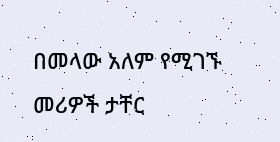በመላው አለም የሚገኙ መሪዎች ታቸር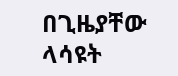በጊዜያቸው ላሳዩት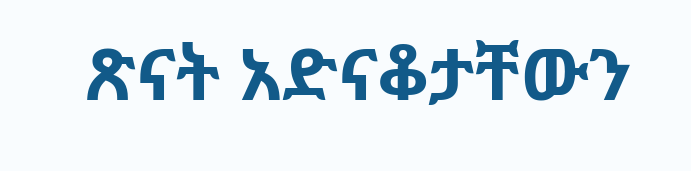ጽናት አድናቆታቸውን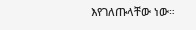እየገለጡላቸው ነው።